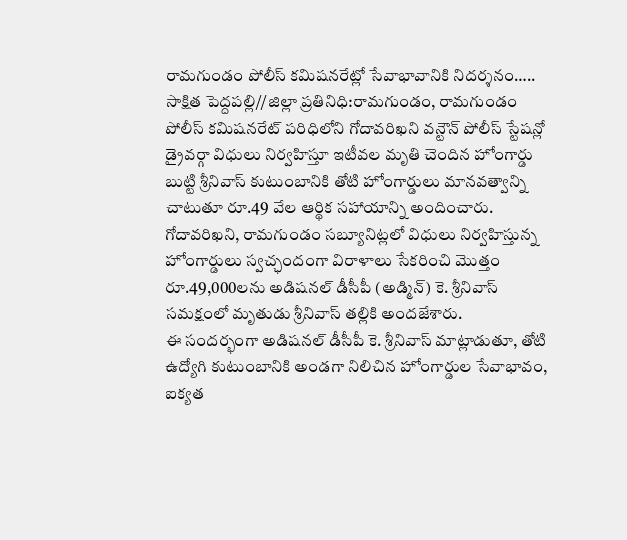రామగుండం పోలీస్ కమిషనరేట్లో సేవాభావానికి నిదర్శనం…..
సాక్షిత పెద్దపల్లి//జిల్లా ప్రతినిధి:రామగుండం, రామగుండం పోలీస్ కమిషనరేట్ పరిధిలోని గోదావరిఖని వన్టౌన్ పోలీస్ స్టేషన్లో డ్రైవర్గా విధులు నిర్వహిస్తూ ఇటీవల మృతి చెందిన హోంగార్డు బుట్టి శ్రీనివాస్ కుటుంబానికి తోటి హోంగార్డులు మానవత్వాన్ని చాటుతూ రూ.49 వేల ఆర్థిక సహాయాన్ని అందించారు.
గోదావరిఖని, రామగుండం సబ్యూనిట్లలో విధులు నిర్వహిస్తున్న హోంగార్డులు స్వచ్ఛందంగా విరాళాలు సేకరించి మొత్తం రూ.49,000లను అడిషనల్ డీసీపీ (అడ్మిన్) కె. శ్రీనివాస్ సమక్షంలో మృతుడు శ్రీనివాస్ తల్లికి అందజేశారు.
ఈ సందర్భంగా అడిషనల్ డీసీపీ కె. శ్రీనివాస్ మాట్లాడుతూ, తోటి ఉద్యోగి కుటుంబానికి అండగా నిలిచిన హోంగార్డుల సేవాభావం, ఐక్యత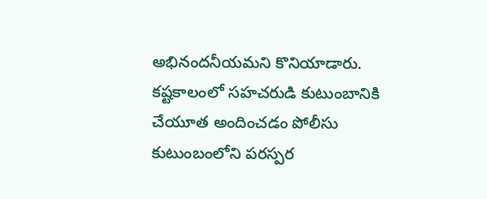అభినందనీయమని కొనియాడారు. కష్టకాలంలో సహచరుడి కుటుంబానికి చేయూత అందించడం పోలీసు కుటుంబంలోని పరస్పర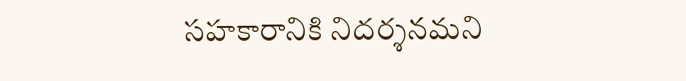సహకారానికి నిదర్శనమని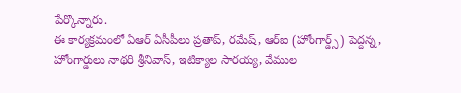పేర్కొన్నారు.
ఈ కార్యక్రమంలో ఏఆర్ ఏసీపీలు ప్రతాప్, రమేష్, ఆర్ఐ (హోంగార్డ్స్) పెద్దన్న, హోంగార్డులు నాథరి శ్రీనివాస్, ఇటిక్యాల సారయ్య, వేముల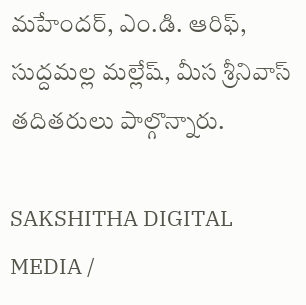మహేందర్, ఎం.డి. ఆరిఫ్, సుద్దమల్ల మల్లేష్, మీస శ్రీనివాస్ తదితరులు పాల్గొన్నారు.

SAKSHITHA DIGITAL MEDIA /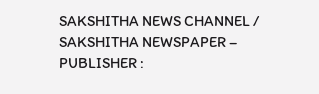SAKSHITHA NEWS CHANNEL / SAKSHITHA NEWSPAPER – PUBLISHER :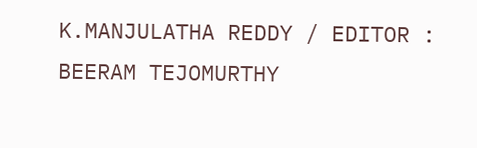K.MANJULATHA REDDY / EDITOR : BEERAM TEJOMURTHY